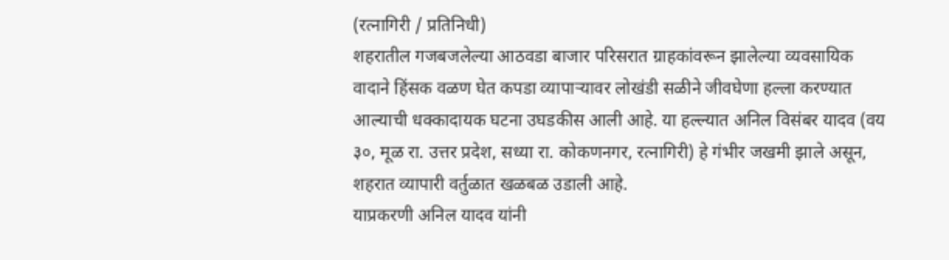(रत्नागिरी / प्रतिनिधी)
शहरातील गजबजलेल्या आठवडा बाजार परिसरात ग्राहकांवरून झालेल्या व्यवसायिक वादाने हिंसक वळण घेत कपडा व्यापाऱ्यावर लोखंडी सळीने जीवघेणा हल्ला करण्यात आल्याची धक्कादायक घटना उघडकीस आली आहे. या हल्ल्यात अनिल विसंबर यादव (वय ३०, मूळ रा. उत्तर प्रदेश, सध्या रा. कोकणनगर, रत्नागिरी) हे गंभीर जखमी झाले असून, शहरात व्यापारी वर्तुळात खळबळ उडाली आहे.
याप्रकरणी अनिल यादव यांनी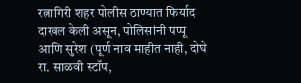रत्नागिरी शहर पोलीस ठाण्यात फिर्याद दाखल केली असून, पोलिसांनी पप्पू आणि सुरेश (पूर्ण नाव माहीत नाही, दोघे रा. साळवी स्टॉप,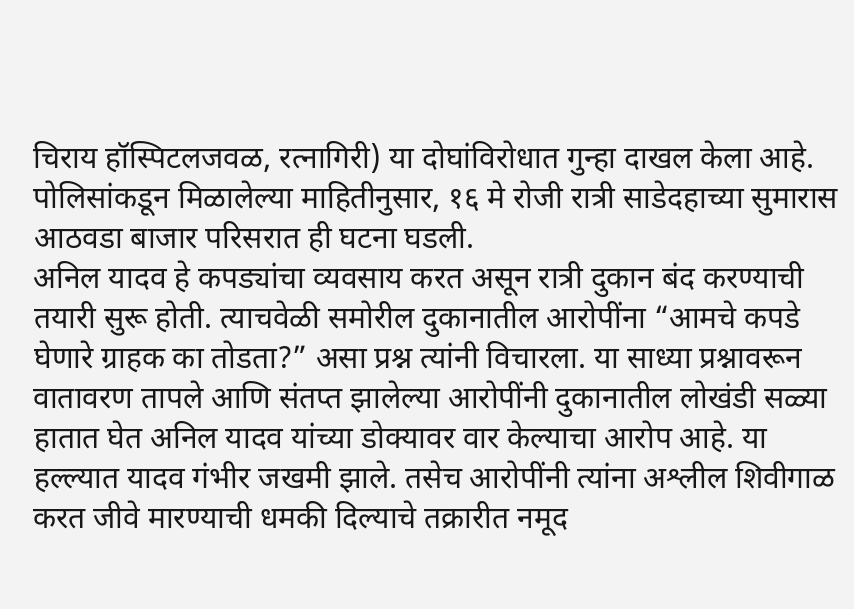चिराय हॉस्पिटलजवळ, रत्नागिरी) या दोघांविरोधात गुन्हा दाखल केला आहे. पोलिसांकडून मिळालेल्या माहितीनुसार, १६ मे रोजी रात्री साडेदहाच्या सुमारास आठवडा बाजार परिसरात ही घटना घडली.
अनिल यादव हे कपड्यांचा व्यवसाय करत असून रात्री दुकान बंद करण्याची तयारी सुरू होती. त्याचवेळी समोरील दुकानातील आरोपींना “आमचे कपडे घेणारे ग्राहक का तोडता?” असा प्रश्न त्यांनी विचारला. या साध्या प्रश्नावरून वातावरण तापले आणि संतप्त झालेल्या आरोपींनी दुकानातील लोखंडी सळ्या हातात घेत अनिल यादव यांच्या डोक्यावर वार केल्याचा आरोप आहे. या हल्ल्यात यादव गंभीर जखमी झाले. तसेच आरोपींनी त्यांना अश्लील शिवीगाळ करत जीवे मारण्याची धमकी दिल्याचे तक्रारीत नमूद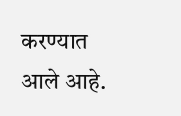करण्यात आले आहे.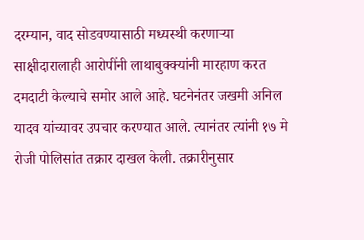दरम्यान, वाद सोडवण्यासाठी मध्यस्थी करणाऱ्या साक्षीदारालाही आरोपींनी लाथाबुक्क्यांनी मारहाण करत दमदाटी केल्याचे समोर आले आहे. घटनेनंतर जखमी अनिल यादव यांच्यावर उपचार करण्यात आले. त्यानंतर त्यांनी १७ मे रोजी पोलिसांत तक्रार दाखल केली. तक्रारीनुसार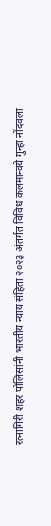रत्नागिरी शहर पोलिसांनी भारतीय न्याय संहिता २०२३ अंतर्गत विविध कलमान्वये गुन्हा नोंदवला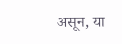असून, या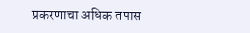प्रकरणाचा अधिक तपास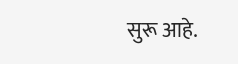सुरू आहे.